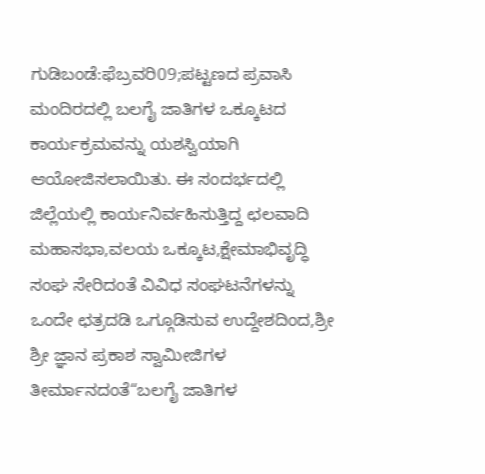ಗುಡಿಬಂಡೆ:ಫೆಬ್ರವರಿ09;ಪಟ್ಟಣದ ಪ್ರವಾಸಿ ಮಂದಿರದಲ್ಲಿ ಬಲಗೈ ಜಾತಿಗಳ ಒಕ್ಕೂಟದ ಕಾರ್ಯಕ್ರಮವನ್ನು ಯಶಸ್ವಿಯಾಗಿ ಆಯೋಜಿಸಲಾಯಿತು. ಈ ಸಂದರ್ಭದಲ್ಲಿ ಜಿಲ್ಲೆಯಲ್ಲಿ ಕಾರ್ಯನಿರ್ವಹಿಸುತ್ತಿದ್ದ ಛಲವಾದಿ ಮಹಾಸಭಾ,ವಲಯ ಒಕ್ಕೂಟ,ಕ್ಷೇಮಾಭಿವೃದ್ಧಿ ಸಂಘ ಸೇರಿದಂತೆ ವಿವಿಧ ಸಂಘಟನೆಗಳನ್ನು ಒಂದೇ ಛತ್ರದಡಿ ಒಗ್ಗೂಡಿಸುವ ಉದ್ದೇಶದಿಂದ,ಶ್ರೀ ಶ್ರೀ ಜ್ಞಾನ ಪ್ರಕಾಶ ಸ್ವಾಮೀಜಿಗಳ ತೀರ್ಮಾನದಂತೆ“ಬಲಗೈ ಜಾತಿಗಳ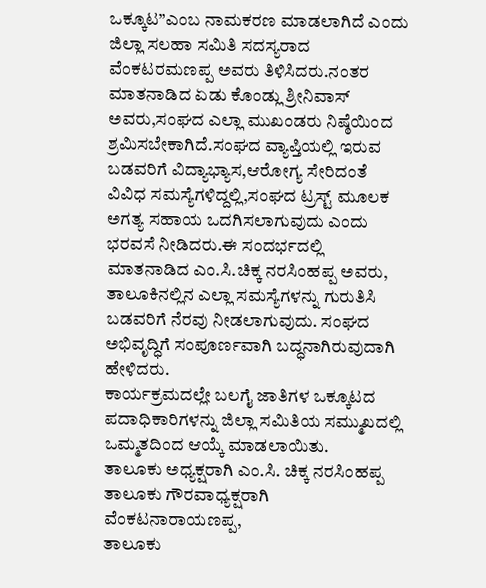ಒಕ್ಕೂಟ”ಎಂಬ ನಾಮಕರಣ ಮಾಡಲಾಗಿದೆ ಎಂದು ಜಿಲ್ಲಾ ಸಲಹಾ ಸಮಿತಿ ಸದಸ್ಯರಾದ ವೆಂಕಟರಮಣಪ್ಪ ಅವರು ತಿಳಿಸಿದರು.ನಂತರ ಮಾತನಾಡಿದ ಏಡು ಕೊಂಡ್ಲು ಶ್ರೀನಿವಾಸ್ ಅವರು,ಸಂಘದ ಎಲ್ಲಾ ಮುಖಂಡರು ನಿಷ್ಠೆಯಿಂದ ಶ್ರಮಿಸಬೇಕಾಗಿದೆ.ಸಂಘದ ವ್ಯಾಪ್ತಿಯಲ್ಲಿ ಇರುವ ಬಡವರಿಗೆ ವಿದ್ಯಾಭ್ಯಾಸ,ಆರೋಗ್ಯ ಸೇರಿದಂತೆ ವಿವಿಧ ಸಮಸ್ಯೆಗಳಿದ್ದಲ್ಲಿ,ಸಂಘದ ಟ್ರಸ್ಟ್ ಮೂಲಕ ಅಗತ್ಯ ಸಹಾಯ ಒದಗಿಸಲಾಗುವುದು ಎಂದು ಭರವಸೆ ನೀಡಿದರು.ಈ ಸಂದರ್ಭದಲ್ಲಿ ಮಾತನಾಡಿದ ಎಂ.ಸಿ.ಚಿಕ್ಕ ನರಸಿಂಹಪ್ಪ ಅವರು, ತಾಲೂಕಿನಲ್ಲಿನ ಎಲ್ಲಾ ಸಮಸ್ಯೆಗಳನ್ನು ಗುರುತಿಸಿ ಬಡವರಿಗೆ ನೆರವು ನೀಡಲಾಗುವುದು. ಸಂಘದ ಅಭಿವೃದ್ಧಿಗೆ ಸಂಪೂರ್ಣವಾಗಿ ಬದ್ಧನಾಗಿರುವುದಾಗಿ ಹೇಳಿದರು.
ಕಾರ್ಯಕ್ರಮದಲ್ಲೇ ಬಲಗೈ ಜಾತಿಗಳ ಒಕ್ಕೂಟದ ಪದಾಧಿಕಾರಿಗಳನ್ನು ಜಿಲ್ಲಾ ಸಮಿತಿಯ ಸಮ್ಮುಖದಲ್ಲಿ ಒಮ್ಮತದಿಂದ ಆಯ್ಕೆ ಮಾಡಲಾಯಿತು.
ತಾಲೂಕು ಅಧ್ಯಕ್ಷರಾಗಿ ಎಂ.ಸಿ. ಚಿಕ್ಕ ನರಸಿಂಹಪ್ಪ
ತಾಲೂಕು ಗೌರವಾಧ್ಯಕ್ಷರಾಗಿ ವೆಂಕಟನಾರಾಯಣಪ್ಪ,
ತಾಲೂಕು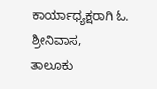ಕಾರ್ಯಾಧ್ಯಕ್ಷರಾಗಿ ಓ. ಶ್ರೀನಿವಾಸ,
ತಾಲೂಕು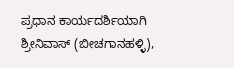ಪ್ರಧಾನ ಕಾರ್ಯದರ್ಶಿಯಾಗಿ ಶ್ರೀನಿವಾಸ್ (ಬೀಚಗಾನಹಳ್ಳಿ),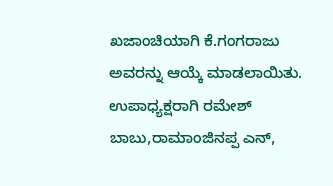ಖಜಾಂಚಿಯಾಗಿ ಕೆ.ಗಂಗರಾಜು ಅವರನ್ನು ಆಯ್ಕೆ ಮಾಡಲಾಯಿತು.
ಉಪಾಧ್ಯಕ್ಷರಾಗಿ ರಮೇಶ್ ಬಾಬು,ರಾಮಾಂಜಿನಪ್ಪ ಎನ್,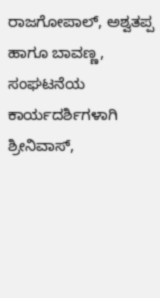ರಾಜಗೋಪಾಲ್, ಅಶ್ವತಪ್ಪ ಹಾಗೂ ಬಾವಣ್ಣ,
ಸಂಘಟನೆಯ ಕಾರ್ಯದರ್ಶಿಗಳಾಗಿ ಶ್ರೀನಿವಾಸ್,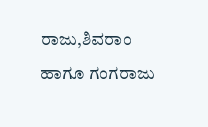ರಾಜು,ಶಿವರಾಂ ಹಾಗೂ ಗಂಗರಾಜು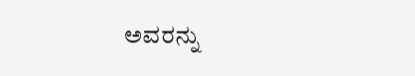ಅವರನ್ನು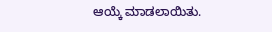ಆಯ್ಕೆ ಮಾಡಲಾಯಿತು.